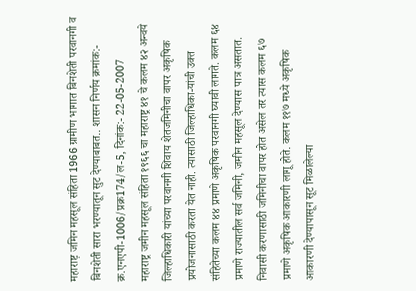महाराष्ट़ जमिन महसूल संहिता 1966 ग्रामीण भागात बिनशेती परवानगी व बिनशेती सारा भरण्यातून सुट देण्याबाबत.. शासन निर्णय क्रमांक:- क्र.एनएपी-1006/प्रक्र174/ल-5, दिनांक:- 22-05-2007
महाराष्ट्र जमीन महसूल संहिता १९६६ चा महाराष्ट्र ४१ चे कलम ४२ अन्वये जिल्हाधिकारी यांच्या परवानगी शिवाय शेतजमिनीचा वापर अकृषिक प्रयोजनासाठी करता येत नाही. त्यासाठी जिल्हाधिका-यांची उक्त संहितेच्या कलम ४४ प्रमाणे अकृषिक परवानगी घ्यावी लागते. कलम ६४ प्रमाणे राज्यातील सर्व जमिनी, जमीन महसूल देण्यास पात्र असतात. निवासी करणासाठी जमिनीचा वापर होत असेल तर त्यास कलम ६७ प्रमाणे अकृषिक आकारणी लागू होते. कलम ११७ मध्ये अकृषिक आकारणी देण्यापासून सूट मिळालेल्या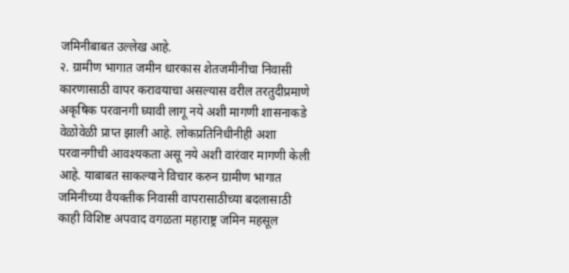जमिनीबाबत उल्लेख आहे.
२. ग्रामीण भागात जमीन धारकास शेतजमीनीचा निवासी कारणासाठी वापर करावयाचा असल्यास वरील तरतुदीप्रमाणे अकृषिक परवानगी घ्यावी लागू नये अशी मागणी शासनाकडे वेळोवेळी प्राप्त झाली आहे. लोकप्रतिनिधीनीही अशा परवानगीची आवश्यकता असू नये अशी वारंवार मागणी केली आहे. याबाबत साकल्याने विचार करुन ग्रामीण भागात जमिनीच्या वैयक्तीक निवासी वापरासाठीच्या बदलासाठी काही विशिष्ट अपवाद वगळता महाराष्ट्र जमिन महसूल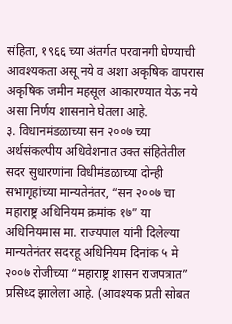संहिता, १९६६ च्या अंतर्गत परवानगी घेण्याची आवश्यकता असू नये व अशा अकृषिक वापरास अकृषिक जमीन महसूल आकारण्यात येऊ नये असा निर्णय शासनाने घेतला आहे.
३. विधानमंडळाच्या सन २००७ च्या अर्थसंकल्पीय अधिवेशनात उक्त संहितेतील सदर सुधारणांना विधीमंडळाच्या दोन्ही सभागृहांच्या मान्यतेनंतर, “सन २००७ चा महाराष्ट्र अधिनियम क्रमांक १७” या अधिनियमास मा. राज्यपाल यांनी दिलेल्या मान्यतेनंतर सदरहू अधिनियम दिनांक ५ मे २००७ रोजीच्या “महाराष्ट्र शासन राजपत्रात” प्रसिध्द झालेला आहे. (आवश्यक प्रती सोबत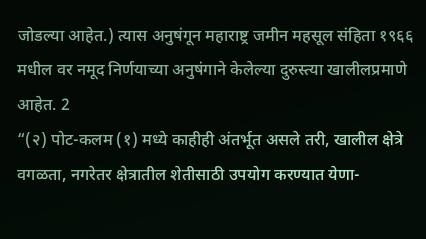जोडल्या आहेत.) त्यास अनुषंगून महाराष्ट्र जमीन महसूल संहिता १९६६ मधील वर नमूद निर्णयाच्या अनुषंगाने केलेल्या दुरुस्त्या खालीलप्रमाणे आहेत. 2
“(२) पोट-कलम (१) मध्ये काहीही अंतर्भूत असले तरी, खालील क्षेत्रे वगळता, नगरेतर क्षेत्रातील शेतीसाठी उपयोग करण्यात येणा-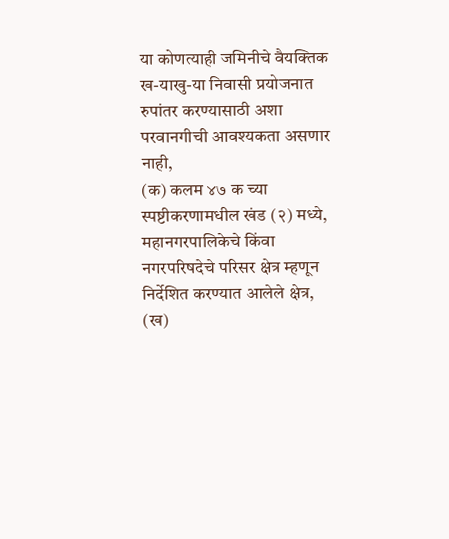या कोणत्याही जमिनीचे वैयक्तिक ख-याखु-या निवासी प्रयोजनात रुपांतर करण्यासाठी अशा परवानगीची आवश्यकता असणार नाही,
(क) कलम ४७ क च्या स्पष्टीकरणामधील खंड (२) मध्ये, महानगरपालिकेचे किंवा नगरपरिषदेचे परिसर क्षेत्र म्हणून निर्देशित करण्यात आलेले क्षेत्र,
(ख)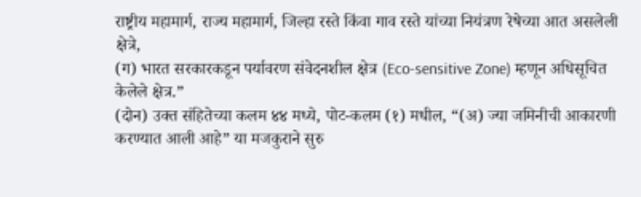राष्ट्रीय महामार्ग, राज्य महामार्ग, जिल्हा रस्ते किंवा गाव रस्ते यांच्या नियंत्रण रेषेच्या आत असलेली क्षेत्रे,
(ग) भारत सरकारकडून पर्यावरण संवेदनशील क्षेत्र (Eco-sensitive Zone) म्हणून अधिसूचित केलेले क्षेत्र.”
(दोन) उक्त संहितेच्या कलम ४४ मध्ये, पोट-कलम (१) मधील, “(अ) ज्या जमिनीची आकारणी करण्यात आली आहे” या मजकुराने सुरु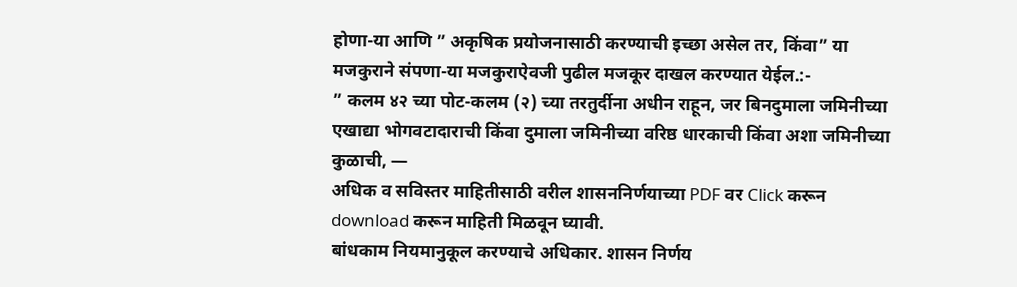होणा-या आणि ” अकृषिक प्रयोजनासाठी करण्याची इच्छा असेल तर, किंवा” या मजकुराने संपणा-या मजकुराऐवजी पुढील मजकूर दाखल करण्यात येईल.:-
” कलम ४२ च्या पोट-कलम (२) च्या तरतुर्दीना अधीन राहून, जर बिनदुमाला जमिनीच्या एखाद्या भोगवटादाराची किंवा दुमाला जमिनीच्या वरिष्ठ धारकाची किंवा अशा जमिनीच्या कुळाची, —
अधिक व सविस्तर माहितीसाठी वरील शासननिर्णयाच्या PDF वर Click करून download करून माहिती मिळवून घ्यावी.
बांधकाम नियमानुकूल करण्याचे अधिकार. शासन निर्णय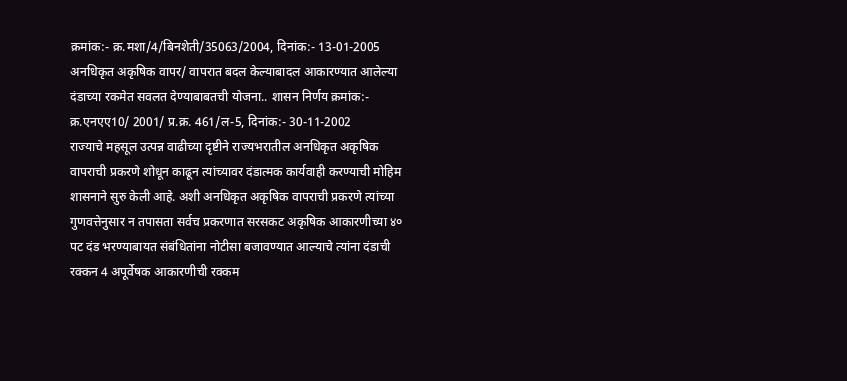क्रमांक:- क्र.मशा/4/बिनशेती/35063/2004, दिनांक:- 13-01-2005
अनधिकृत अकृषिक वापर/ वापरात बदल केल्याबादल आकारण्यात आलेल्या दंडाच्या रकमेत सवलत देण्याबाबतची योजना.. शासन निर्णय क्रमांक:- क्र.एनएए10/ 2001/ प्र.क्र. 461/ल-5, दिनांक:- 30-11-2002
राज्याचे महसूल उत्पन्न वाढीच्या दृष्टीने राज्यभरातील अनधिकृत अकृषिक वापराची प्रकरणे शोधून काढून त्यांच्यावर दंडात्मक कार्यवाही करण्याची मोहिम शासनाने सुरु केली आहे. अशी अनधिकृत अकृषिक वापराची प्रकरणे त्यांच्या गुणवत्तेनुसार न तपासता सर्वच प्रकरणात सरसकट अकृषिक आकारणीच्या ४० पट दंड भरण्याबायत संबंधितांना नोटीसा बजावण्यात आल्याचे त्यांना दंडाची रक्कन 4 अपूर्वेषक आकारणीची रक्कम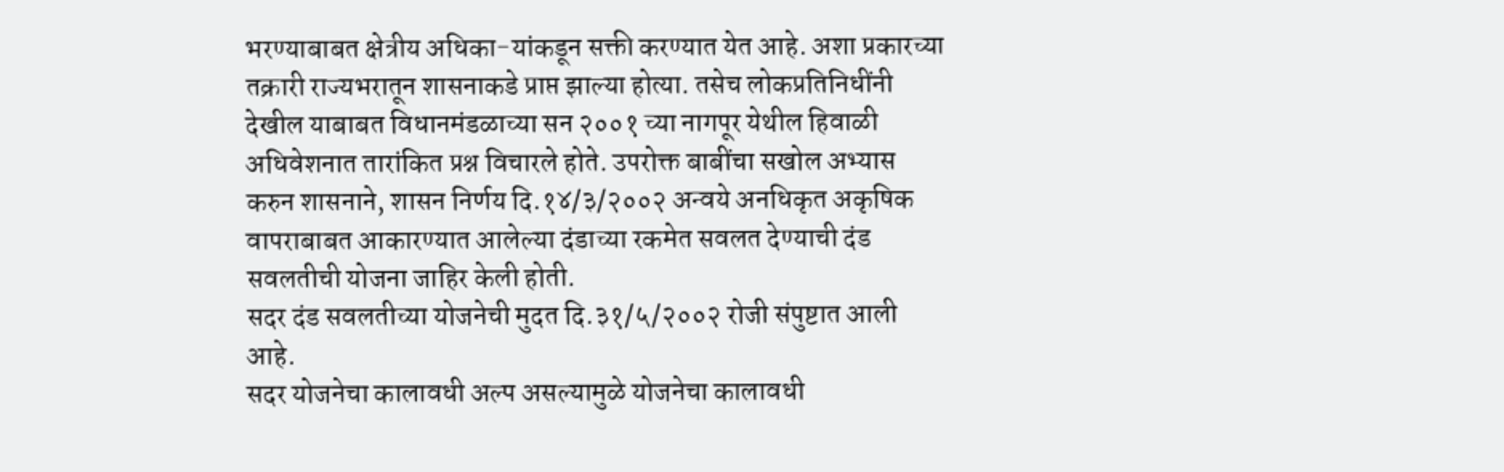भरण्याबाबत क्षेत्रीय अधिका-यांकडून सक्ती करण्यात येत आहे. अशा प्रकारच्या तक्रारी राज्यभरातून शासनाकडे प्राप्त झाल्या होत्या. तसेच लोकप्रतिनिधींनी देखील याबाबत विधानमंडळाच्या सन २००१ च्या नागपूर येथील हिवाळी अधिवेशनात तारांकित प्रश्न विचारले होते. उपरोक्त बाबींचा सखोल अभ्यास करुन शासनाने, शासन निर्णय दि.१४/३/२००२ अन्वये अनधिकृत अकृषिक वापराबाबत आकारण्यात आलेल्या दंडाच्या रकमेत सवलत देण्याची दंड सवलतीची योजना जाहिर केली होती.
सदर दंड सवलतीच्या योजनेची मुदत दि.३१/५/२००२ रोजी संपुष्टात आली आहे.
सदर योजनेचा कालावधी अल्प असल्यामुळे योजनेचा कालावधी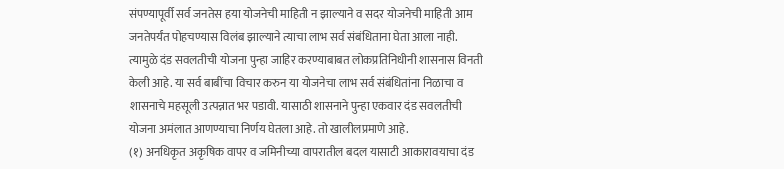संपण्यापूर्वी सर्व जनतेस हया योजनेची माहिती न झाल्याने व सदर योजनेची माहिती आम जनतेपर्यंत पोहचण्यास विलंब झाल्याने त्याचा लाभ सर्व संबंधिताना घेता आला नाही. त्यामुळे दंड सवलतीची योजना पुन्हा जाहिर करण्याबाबत लोकप्रतिनिधीनी शासनास विनती केली आहे. या सर्व बाबींचा विचार करुन या योजनेचा लाभ सर्व संबंधितांना निळाचा व शासनाचे महसूली उत्पन्नात भर पडावी. यासाठी शासनाने पुन्हा एकवार दंड सवलतीची योजना अमंलात आणण्याचा निर्णय घेतला आहे. तो खालीलप्रमाणे आहे.
(१) अनधिकृत अकृषिक वापर व जमिनीच्या वापरातील बदल यासाटी आकारावयाचा दंड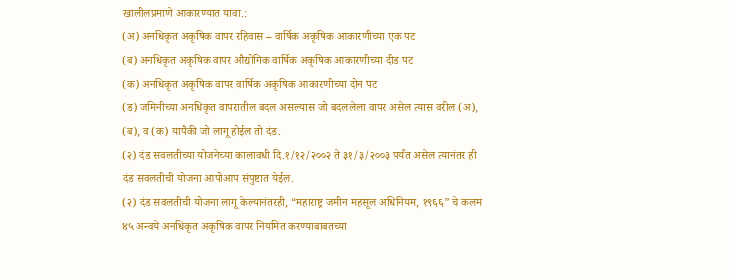खालीलप्रमाणे आकारण्यात यावा.:
(अ) अनधिकृत अकृषिक वापर रहिवास – वार्षिक अकृषिक आकारणीच्या एक पट
(ब) अनधिकृत अकृषिक वापर औद्योगिक वार्षिक अकृषिक आकारणीच्या दीड पट
(क) अनधिकृत अकृषिक वापर वार्षिक अकृषिक आकारणीच्या दोन पट
(ड) जमिनीच्या अनधिकृत वापरातील बदल असल्यास जो बदललेला वापर असेल त्यास वरील (अ), (ब), व (क) यापैकी जो लागू होईल तो दंड.
(२) दंड सवलतीच्या योजनेच्या कालावधी दि.१/१२/२००२ ते ३१/३/२००३ पर्यंत असेल त्यानंतर ही दंड सवलतीची योजना आपोआप संपुष्टात येईल.
(२) दंड सवलतीची योजना लागू केल्यानंतरही, “महाराष्ट्र जमीन महसूल अधिनियम, १९६६” चे कलम ४५ अन्वये अनधिकृत अकृषिक वापर नियमित करण्याबाबतच्या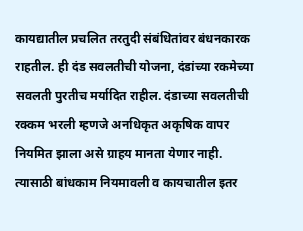कायद्यातील प्रचलित तरतुदी संबंधितांवर बंधनकारक राहतील. ही दंड सवलतीची योजना, दंडांच्या रकमेच्या सवलती पुरतीच मर्यादित राहील. दंडाच्या सवलतीची रक्कम भरली म्हणजे अनधिकृत अकृषिक वापर नियमित झाला असे ग्राहय मानता येणार नाही. त्यासाठी बांधकाम नियमावली व कायचातील इतर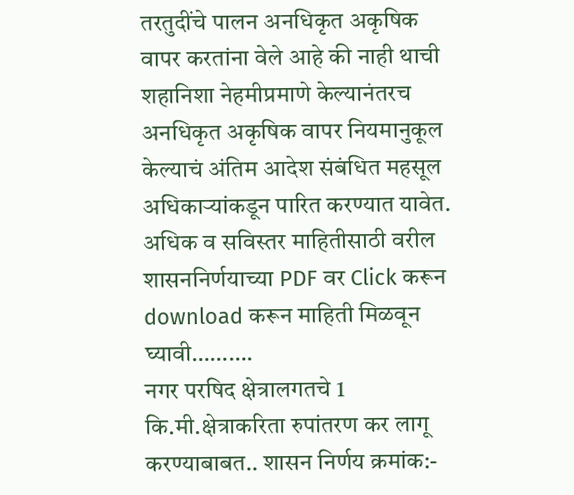तरतुदींचे पालन अनधिकृत अकृषिक वापर करतांना वेले आहे की नाही थाची शहानिशा नेहमीप्रमाणे केल्यानंतरच अनधिकृत अकृषिक वापर नियमानुकूल केल्याचं अंतिम आदेश संबंधित महसूल अधिकाऱ्यांकडून पारित करण्यात यावेत.
अधिक व सविस्तर माहितीसाठी वरील शासननिर्णयाच्या PDF वर Click करून download करून माहिती मिळवून घ्यावी……….
नगर परषिद क्षेत्रालगतचे 1 कि.मी.क्षेत्राकरिता रुपांतरण कर लागू करण्याबाबत.. शासन निर्णय क्रमांक:-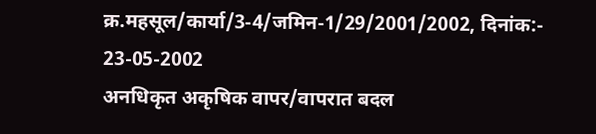क्र.महसूल/कार्या/3-4/जमिन-1/29/2001/2002, दिनांक:- 23-05-2002
अनधिकृत अकृषिक वापर/वापरात बदल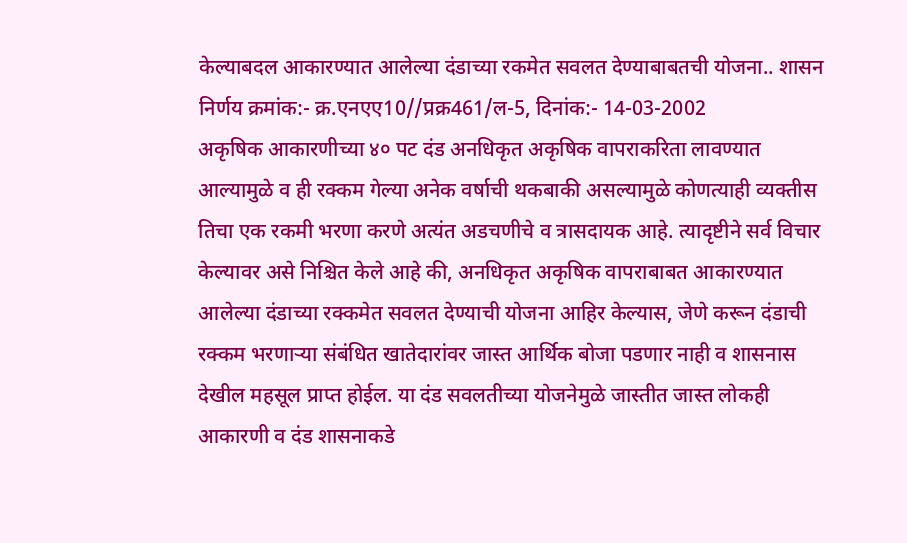केल्याबदल आकारण्यात आलेल्या दंडाच्या रकमेत सवलत देण्याबाबतची योजना.. शासन निर्णय क्रमांक:- क्र.एनएए10//प्रक्र461/ल-5, दिनांक:- 14-03-2002
अकृषिक आकारणीच्या ४० पट दंड अनधिकृत अकृषिक वापराकरिता लावण्यात आल्यामुळे व ही रक्कम गेल्या अनेक वर्षाची थकबाकी असल्यामुळे कोणत्याही व्यक्तीस तिचा एक रकमी भरणा करणे अत्यंत अडचणीचे व त्रासदायक आहे. त्यादृष्टीने सर्व विचार केल्यावर असे निश्चित केले आहे की, अनधिकृत अकृषिक वापराबाबत आकारण्यात आलेल्या दंडाच्या रक्कमेत सवलत देण्याची योजना आहिर केल्यास, जेणे करून दंडाची रक्कम भरणाऱ्या संबंधित खातेदारांवर जास्त आर्थिक बोजा पडणार नाही व शासनास देखील महसूल प्राप्त होईल. या दंड सवलतीच्या योजनेमुळे जास्तीत जास्त लोकही आकारणी व दंड शासनाकडे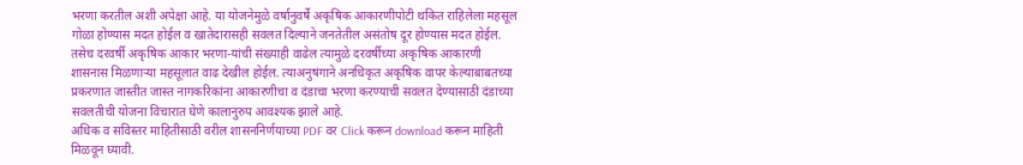भरणा करतील अशी अपेक्षा आहे. या योजनेमुळे वर्षानुवर्षे अकृषिक आकारणीपोटी थकित राहिलेला महसूल गोळा होण्यास मदत होईल व खातेदारासही सवलत दिल्याने जनतेतील असंतोष दूर होण्यास मदत होईल. तसेच दरवर्षी अकृषिक आकार भरणा-यांची संख्याही वाढेल त्यामुळे दरवर्षीच्या अकृषिक आकारणी शासनास मिळणाऱ्या महसूलात वाढ देखील होईल. त्याअनुषंगाने अनधिकृत अकृषिक वापर केल्याबाबतच्या प्रकरणात जास्तीत जास्त नागकरिकांना आकारणीचा व दंडाचा भरणा करण्याची सवलत देण्यासाठी दंडाच्या सवलतीची योजना विचारात घेणे कालानुरुप आवश्यक झाले आहे.
अधिक व सविस्तर माहितीसाठी वरील शासननिर्णयाच्या PDF वर Click करून download करून माहिती मिळवून घ्यावी.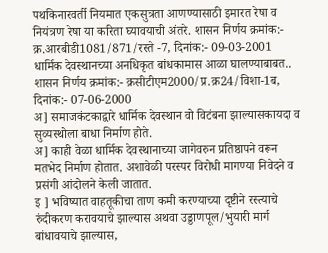पथकिनारवर्ती नियमात एकसुत्रता आणण्यासाठी इमारत रेषा व नियंत्रण रेषा या करिता घ्यावयाची अंतरे. शासन निर्णय क्रमांक:- क्र.आरबीडी1081/871/रस्ते -7, दिनांक:- 09-03-2001
धार्मिक देवस्थानच्या अनधिकृत बांधकामास आळा घालण्याबाबत.. शासन निर्णय क्रमांक:- क्रसीटीएम2000/प्र.क्र24/विशा-1ब, दिनांक:- 07-06-2000
अ] समाजकंटकाद्वारे धार्मिक देवस्थान वो विटंबना झाल्यासकायदा व सुव्यस्थोला बाधा निर्माण होते.
अ] काही वेळा धार्मिक देवस्थानाच्या जागेवरुन प्रतिष्ठापने वरून मतभेद निर्माण होतात. अशावेळी परस्पर विरोधी मागण्या निवेदने व प्रसंगी आंदोलने केली जातात.
इ ] भविष्यात वाहतूकीचा ताण कमी करण्याच्या दृष्टीने रस्त्याचे रुंदीकरण करावयाचे झाल्यास अथवा उड्डाणपूल/भुयारी मार्ग बांधावयाचे झाल्यास,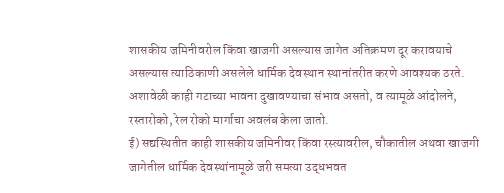शासकीय जमिनीवरोल किंवा खाजगी असल्यास जागेत अतिक्रमण दूर करावयाचे असल्यास त्याठिकाणी असलेले धार्मिक देवस्थान स्थानांतरीत करणे आवश्यक ठरते. अशावेळी काही गटाच्या भावना दुखावण्याचा संभाव असतो, व त्यामूळे आंदोलने, रस्तारोको, रेल रोको मार्गाचा अवलंब केला जातो.
ई) सद्यस्थितीत काही शासकीय जमिनीवर किंवा रस्त्यावरील, चौकातील अथवा खाजगी जागेतील धार्मिक देवस्थांनामूळे जरी समत्या उद्धभवत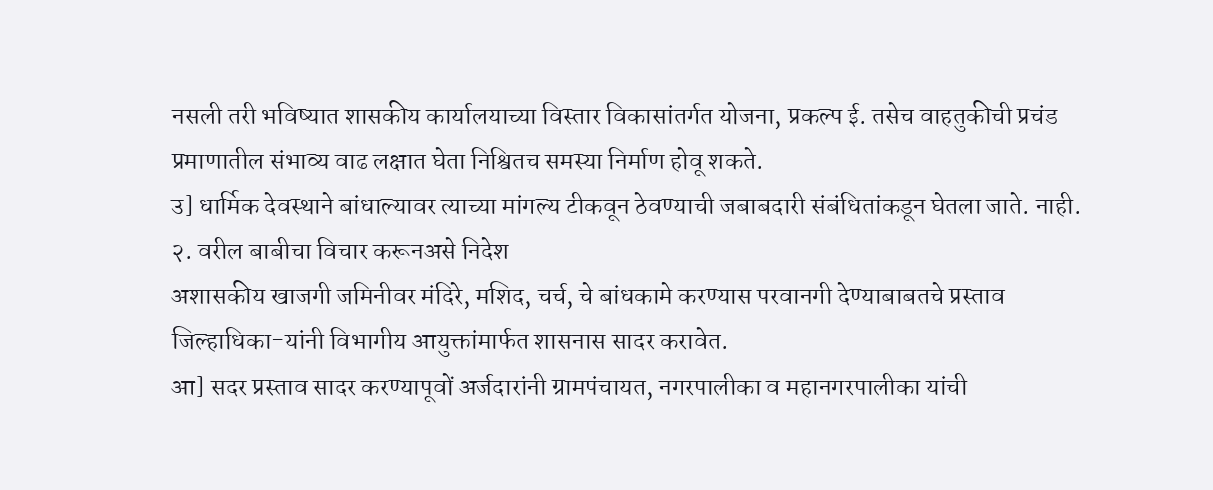नसली तरी भविष्यात शासकीय कार्यालयाच्या विस्तार विकासांतर्गत योजना, प्रकल्प ई. तसेच वाहतुकीची प्रचंड प्रमाणातील संभाव्य वाढ लक्षात घेता निश्वितच समस्या निर्माण होवू शकते.
उ] धार्मिक देवस्थाने बांधाल्यावर त्याच्या मांगल्य टीकवून ठेवण्याची जबाबदारी संबंधितांकडून घेतला जाते. नाही.
२. वरील बाबीचा विचार करूनअसे निदेश
अशासकीय खाजगी जमिनीवर मंदिरे, मशिद, चर्च, चे बांधकामे करण्यास परवानगी देण्याबाबतचे प्रस्ताव जिल्हाधिका-यांनी विभागीय आयुक्तांमार्फत शासनास सादर करावेत.
आ] सदर प्रस्ताव सादर करण्यापूवों अर्जदारांनी ग्रामपंचायत, नगरपालीका व महानगरपालीका यांची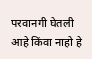परवानगी घेतली आहे किंवा नाहो हे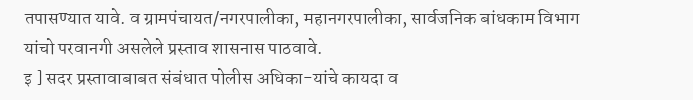तपासण्यात यावे. व ग्रामपंचायत/नगरपालीका, महानगरपालीका, सार्वजनिक बांधकाम विभाग यांचो परवानगी असलेले प्रस्ताव शासनास पाठवावे.
इ ] सदर प्रस्तावाबाबत संबंधात पोलीस अधिका-यांचे कायदा व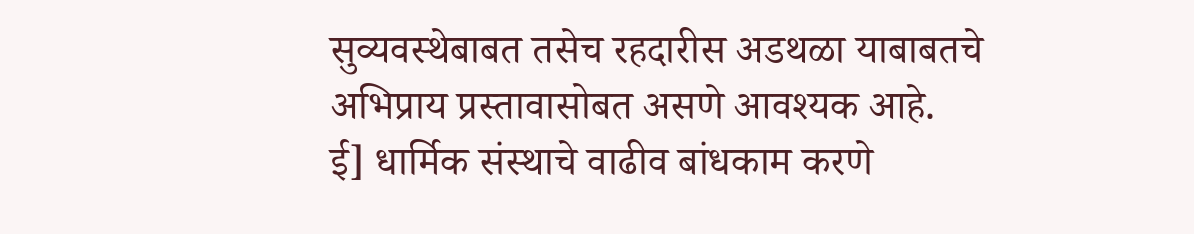सुव्यवस्थेबाबत तसेच रहदारीस अडथळा याबाबतचे अभिप्राय प्रस्तावासोबत असणे आवश्यक आहे.
ई] धार्मिक संस्थाचे वाढीव बांधकाम करणे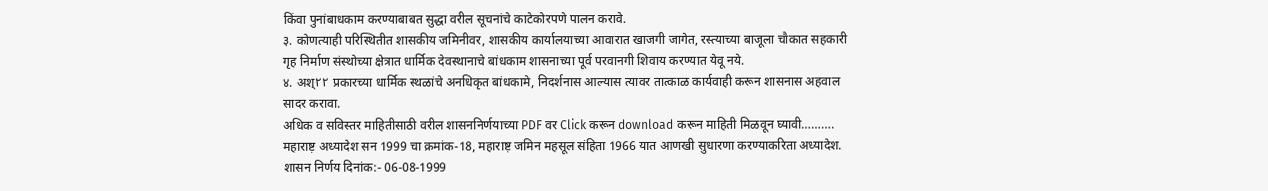किंवा पुनांबाधकाम करण्याबाबत सुद्धा वरील सूचनांचे काटेकोरपणे पालन करावे.
३. कोणत्याही परिस्थितीत शासकीय जमिनीवर, शासकीय कार्यालयाच्या आवारात खाजगी जागेत, रस्त्याच्या बाजूला चौकात सहकारी गृह निर्माण संस्थोच्या क्षेत्रात धार्मिक देवस्थानाचे बांधकाम शासनाच्या पूर्व परवानगी शिवाय करण्यात येवू नये.
४. अश्٢٢ प्रकारच्या धार्मिक स्थळांचे अनधिकृत बांधकामे, निदर्शनास आल्यास त्यावर तात्काळ कार्यवाही करून शासनास अहवाल सादर करावा.
अधिक व सविस्तर माहितीसाठी वरील शासननिर्णयाच्या PDF वर Click करून download करून माहिती मिळवून घ्यावी……….
महाराष्ट़ अध्यादेश सन 1999 चा क्रमांक-18, महाराष्ट़ जमिन महसूल संहिता 1966 यात आणखी सुधारणा करण्याकरिता अध्यादेश. शासन निर्णय दिनांक:- 06-08-1999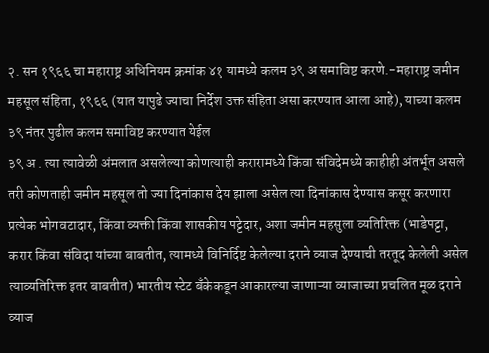२. सन १९६६ चा महाराष्ट्र अधिनियम क्रमांक ४१ यामध्ये कलम ३९ अ समाविष्ट करणे.-महाराष्ट्र जमीन महसूल संहिता, १९६६ (यात यापुढे ज्याचा निर्देश उक्त संहिता असा करण्यात आला आहे), याच्या कलम ३९ नंतर पुढील कलम समाविष्ट करण्यात येईल
३९ अ . त्या त्यावेळी अंमलात असलेल्या कोणत्याही करारामध्ये किंवा संविदेमध्ये काहीही अंतर्भूत असले तरी कोणताही जमीन महसूल तो ज्या दिनांकास देय झाला असेल त्या दिनांकास देण्यास कसूर करणारा प्रत्येक भोगवटादार, किंवा व्यक्ती किंवा शासकीय पट्टेदार, अशा जमीन महसुला व्यतिरिक्त (भाडेपट्टा, करार किंवा संविदा यांच्या बाबतीत, त्यामध्ये विनिर्दिष्ट केलेल्या दराने व्याज देण्याची तरतूद केलेली असेल त्याव्यतिरिक्त इतर बाबतीत) भारतीय स्टेट बँकेकडून आकारल्या जाणाऱ्या व्याजाच्या प्रचलित मूळ दराने व्याज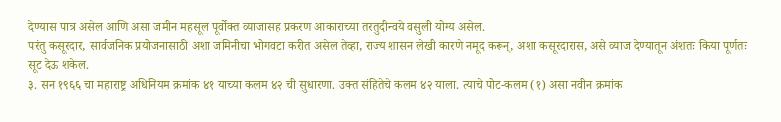देण्यास पात्र असेल आणि असा जमीन महसूल पूर्वोक्त व्याजासह प्रकरण आकाराच्या तरतुदीन्वये वसुली योग्य असेल.
परंतु कसूरदार, सार्वजनिक प्रयोजनासाठी अशा जमिनीचा भोगवटा करीत असेल तेव्हा, राज्य शासन लेखी कारणे नमूद करून्, अशा कसूरदारास, असे व्याज देण्यातून अंशतः किया पूर्णतः सूट देऊ शकेल.
३. सन १९६६ चा महाराष्ट्र अधिनियम क्रमांक ४१ याच्या कलम ४२ ची सुधारणा. उक्त संहितेचे कलम ४२ याला. त्याचे पोट-कलम (१) असा नवीन क्रमांक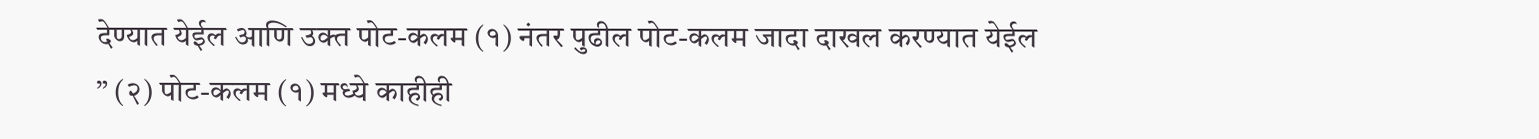देण्यात येईल आणि उक्त पोट-कलम (१) नंतर पुढील पोट-कलम जादा दाखल करण्यात येईल
” (२) पोट-कलम (१) मध्ये काहीही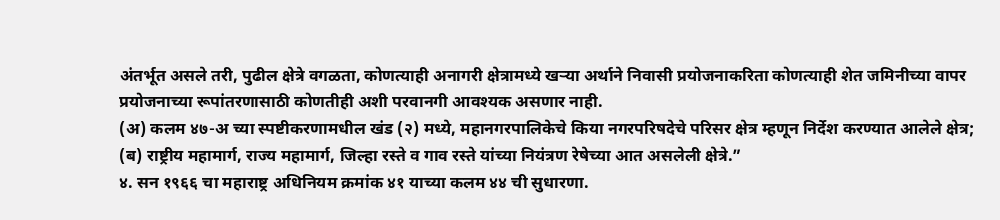अंतर्भूत असले तरी, पुढील क्षेत्रे वगळता, कोणत्याही अनागरी क्षेत्रामध्ये खऱ्या अर्थाने निवासी प्रयोजनाकरिता कोणत्याही शेत जमिनीच्या वापर प्रयोजनाच्या रूपांतरणासाठी कोणतीही अशी परवानगी आवश्यक असणार नाही.
(अ) कलम ४७-अ च्या स्पष्टीकरणामधील खंड (२) मध्ये, महानगरपालिकेचे किया नगरपरिषदेचे परिसर क्षेत्र म्हणून निर्देश करण्यात आलेले क्षेत्र;
(ब) राष्ट्रीय महामार्ग, राज्य महामार्ग, जिल्हा रस्ते व गाव रस्ते यांच्या नियंत्रण रेषेच्या आत असलेली क्षेत्रे.”
४. सन १९६६ चा महाराष्ट्र अधिनियम क्रमांक ४१ याच्या कलम ४४ ची सुधारणा.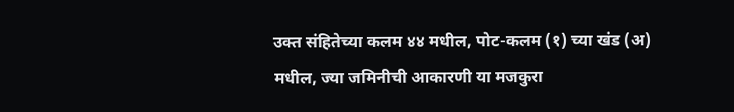उक्त संहितेच्या कलम ४४ मधील, पोट-कलम (१) च्या खंड (अ) मधील, ज्या जमिनीची आकारणी या मजकुरा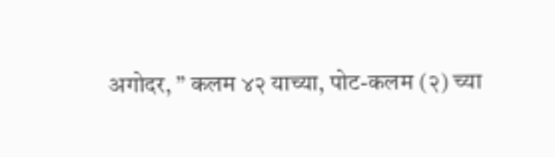अगोदर, ” कलम ४२ याच्या, पोट-कलम (२) च्या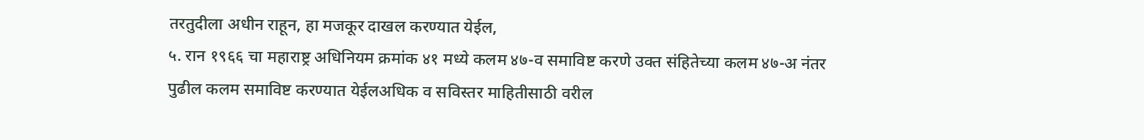तरतुदीला अधीन राहून, हा मजकूर दाखल करण्यात येईल,
५. रान १९६६ चा महाराष्ट्र अधिनियम क्रमांक ४१ मध्ये कलम ४७-व समाविष्ट करणे उक्त संहितेच्या कलम ४७-अ नंतर पुढील कलम समाविष्ट करण्यात येईलअधिक व सविस्तर माहितीसाठी वरील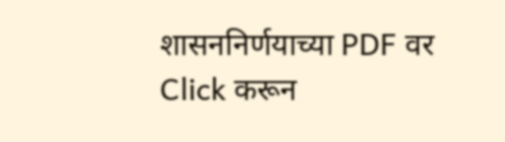शासननिर्णयाच्या PDF वर Click करून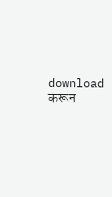download करून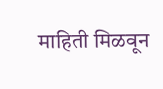माहिती मिळवून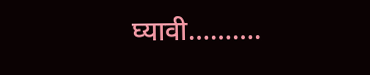घ्यावी……….